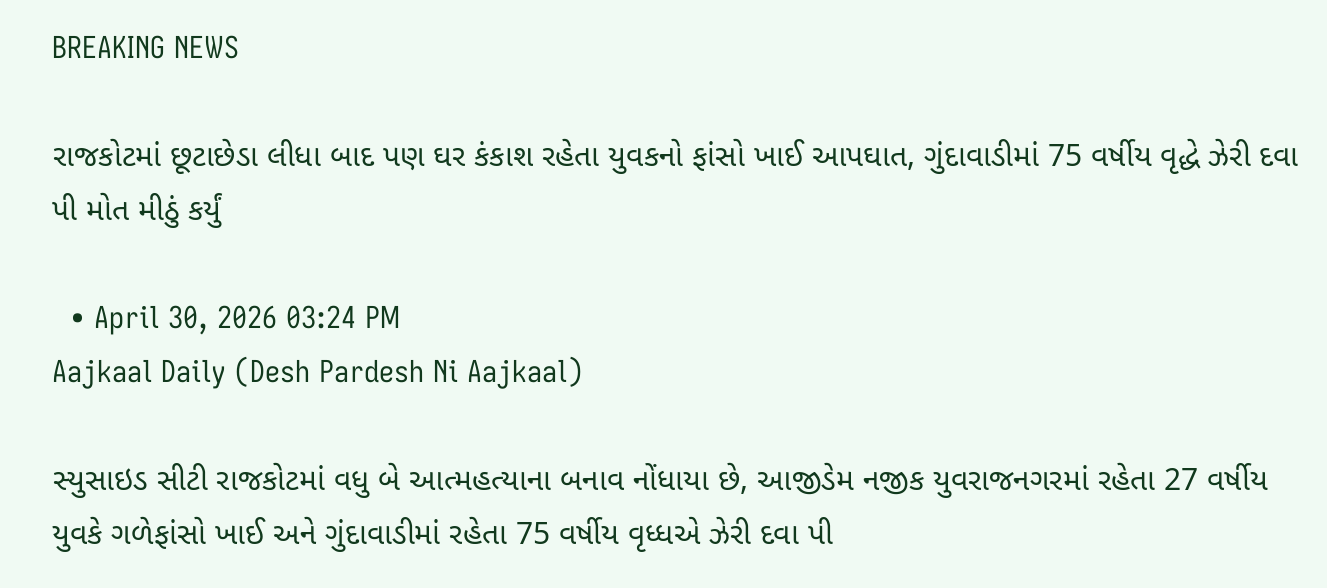BREAKING NEWS

રાજકોટમાં છૂટાછેડા લીધા બાદ પણ ઘર કંકાશ રહેતા યુવકનો ફાંસો ખાઈ આપઘાત, ગુંદાવાડીમાં 75 વર્ષીય વૃદ્ધે ઝેરી દવા પી મોત મીઠું કર્યું

  • April 30, 2026 03:24 PM
Aajkaal Daily (Desh Pardesh Ni Aajkaal)

સ્યુસાઇડ સીટી રાજકોટમાં વધુ બે આત્મહત્યાના બનાવ નોંધાયા છે, આજીડેમ નજીક યુવરાજનગરમાં રહેતા 27 વર્ષીય યુવકે ગળેફાંસો ખાઈ અને ગુંદાવાડીમાં રહેતા 75 વર્ષીય વૃધ્ધએ ઝેરી દવા પી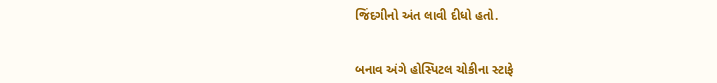જિંદગીનો અંત લાવી દીધો હતો.


બનાવ અંગે હોસ્પિટલ ચોકીના સ્ટાફે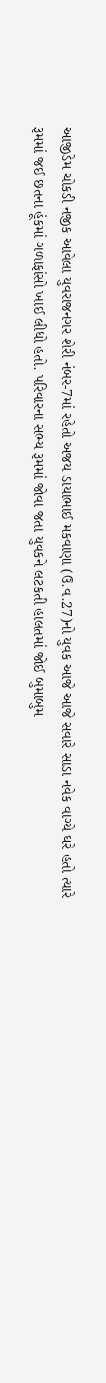આજીડેમ ચોકડી નજીક આવેલા યુવરાજનગર શેરી નંબર-7માં રહેતો અજય ડાયાભાઈ મકવાણા (ઉ.વ.27)નો યુવક આજે આજે સવારે સાડા નવેક વાગ્યે ઘરે હતો ત્યારે રૂમમાં જઈ છતના હૂંકમાં ગળાફાંસો ખાઈ લીધો હતો. પરિવારના સભ્ય રૂમમાં જોવા જતા યુવકને લટકતી હાલતમાં જોઈ બુમાબુમ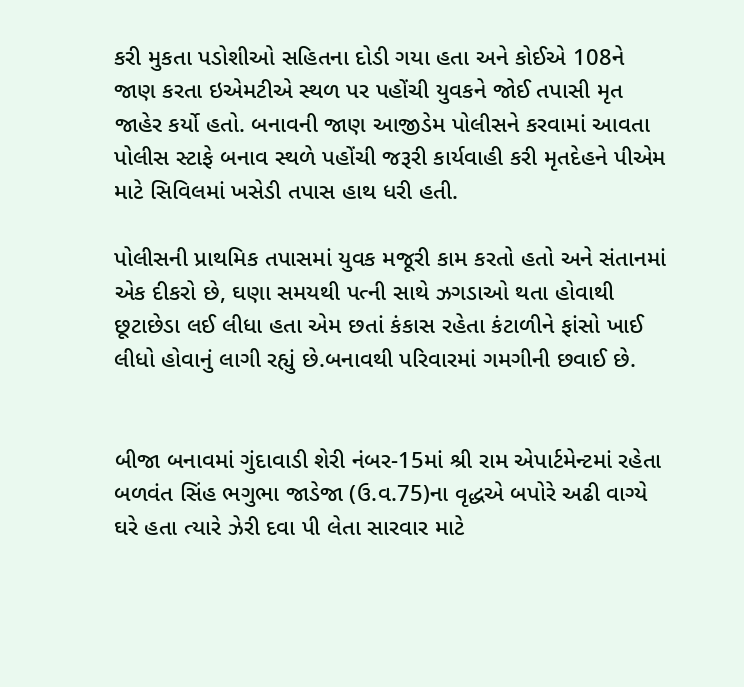કરી મુકતા પડોશીઓ સહિતના દોડી ગયા હતા અને કોઈએ 108ને જાણ કરતા ઇએમટીએ સ્થળ પર પહોંચી યુવકને જોઈ તપાસી મૃત જાહેર કર્યો હતો. બનાવની જાણ આજીડેમ પોલીસને કરવામાં આવતા પોલીસ સ્ટાફે બનાવ સ્થળે પહોંચી જરૂરી કાર્યવાહી કરી મૃતદેહને પીએમ માટે સિવિલમાં ખસેડી તપાસ હાથ ધરી હતી.

પોલીસની પ્રાથમિક તપાસમાં યુવક મજૂરી કામ કરતો હતો અને સંતાનમાં એક દીકરો છે, ઘણા સમયથી પત્ની સાથે ઝગડાઓ થતા હોવાથી છૂટાછેડા લઈ લીધા હતા એમ છતાં કંકાસ રહેતા કંટાળીને ફાંસો ખાઈ લીધો હોવાનું લાગી રહ્યું છે.બનાવથી પરિવારમાં ગમગીની છવાઈ છે.


બીજા બનાવમાં ગુંદાવાડી શેરી નંબર-15માં શ્રી રામ એપાર્ટમેન્ટમાં રહેતા બળવંત સિંહ ભગુભા જાડેજા (ઉ.વ.75)ના વૃદ્ધએ બપોરે અઢી વાગ્યે ઘરે હતા ત્યારે ઝેરી દવા પી લેતા સારવાર માટે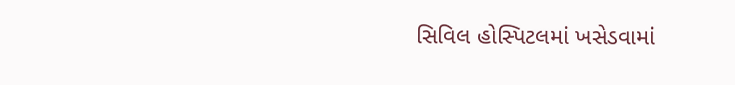સિવિલ હોસ્પિટલમાં ખસેડવામાં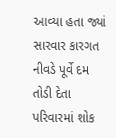આવ્યા હતા જ્યાં સારવાર કારગત નીવડે પૂર્વે દમ તોડી દેતા પરિવારમાં શોક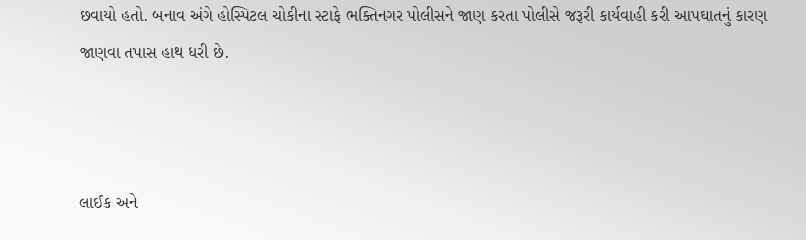છવાયો હતો. બનાવ અંગે હોસ્પિટલ ચોકીના સ્ટાફે ભક્તિનગર પોલીસને જાણ કરતા પોલીસે જરૂરી કાર્યવાહી કરી આપઘાતનું કારણ જાણવા તપાસ હાથ ધરી છે.



લાઈક અને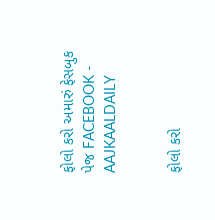ફોલો કરો અમારું ફેસબુક પેજ FACEBOOK - AAJKAALDAILY


ફોલો કરો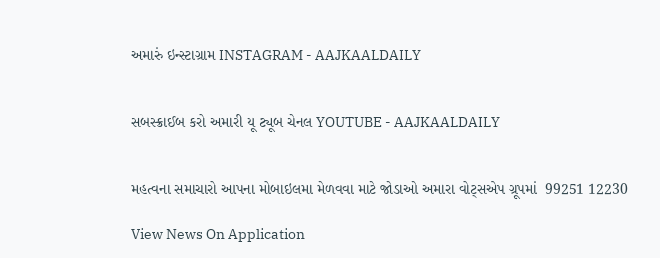અમારું ઇન્સ્ટાગ્રામ INSTAGRAM - AAJKAALDAILY


સબસ્ક્રાઈબ કરો અમારી યૂ ટ્યૂબ ચેનલ YOUTUBE - AAJKAALDAILY


મહત્વના સમાચારો આપના મોબાઇલમા મેળવવા માટે જોડાઓ અમારા વોટ્સએપ ગ્રૂપમાં  99251 12230

View News On Application